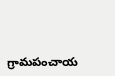గ్రామపంచాయ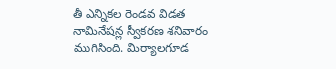తీ ఎన్నికల రెండవ విడత నామినేషన్ల స్వీకరణ శనివారం ముగిసింది. మిర్యాలగూడ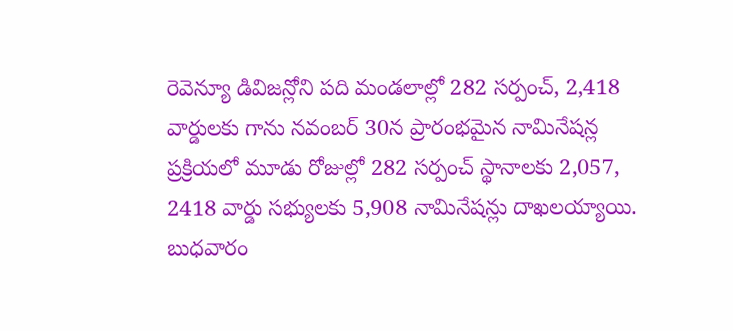రెవెన్యూ డివిజన్లోని పది మండలాల్లో 282 సర్పంచ్, 2,418 వార్డులకు గాను నవంబర్ 30న ప్రారంభమైన నామినేషన్ల ప్రక్రియలో మూడు రోజుల్లో 282 సర్పంచ్ స్థానాలకు 2,057, 2418 వార్డు సభ్యులకు 5,908 నామినేషన్లు దాఖలయ్యాయి. బుధవారం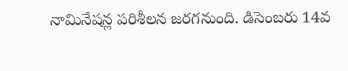నామినేషన్ల పరిశీలన జరగనుంది. డిసెంబరు 14వ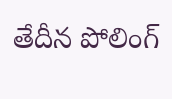తేదీన పోలింగ్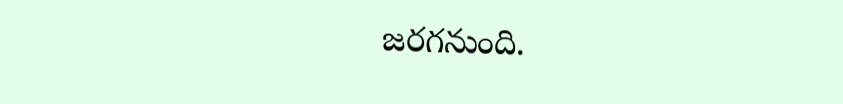జరగనుంది.